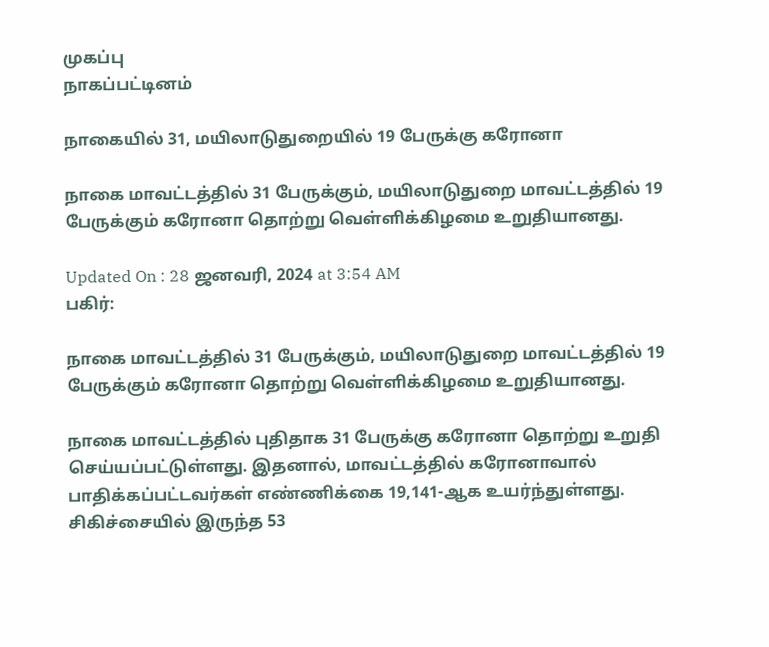முகப்பு
நாகப்பட்டினம்

நாகையில் 31, மயிலாடுதுறையில் 19 பேருக்கு கரோனா

நாகை மாவட்டத்தில் 31 பேருக்கும், மயிலாடுதுறை மாவட்டத்தில் 19 பேருக்கும் கரோனா தொற்று வெள்ளிக்கிழமை உறுதியானது.

Updated On : 28 ஜனவரி, 2024 at 3:54 AM
பகிர்:

நாகை மாவட்டத்தில் 31 பேருக்கும், மயிலாடுதுறை மாவட்டத்தில் 19 பேருக்கும் கரோனா தொற்று வெள்ளிக்கிழமை உறுதியானது.

நாகை மாவட்டத்தில் புதிதாக 31 பேருக்கு கரோனா தொற்று உறுதி செய்யப்பட்டுள்ளது. இதனால், மாவட்டத்தில் கரோனாவால் பாதிக்கப்பட்டவர்கள் எண்ணிக்கை 19,141-ஆக உயர்ந்துள்ளது. சிகிச்சையில் இருந்த 53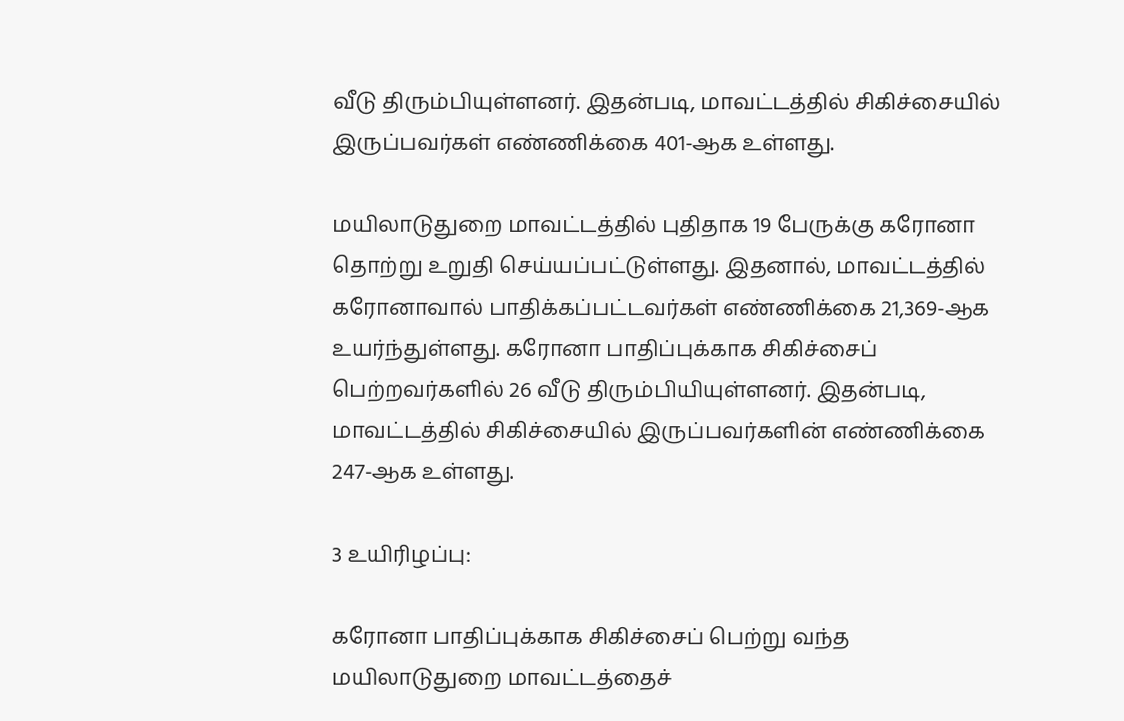வீடு திரும்பியுள்ளனர். இதன்படி, மாவட்டத்தில் சிகிச்சையில் இருப்பவர்கள் எண்ணிக்கை 401-ஆக உள்ளது.

மயிலாடுதுறை மாவட்டத்தில் புதிதாக 19 பேருக்கு கரோனா தொற்று உறுதி செய்யப்பட்டுள்ளது. இதனால், மாவட்டத்தில் கரோனாவால் பாதிக்கப்பட்டவர்கள் எண்ணிக்கை 21,369-ஆக உயர்ந்துள்ளது. கரோனா பாதிப்புக்காக சிகிச்சைப் பெற்றவர்களில் 26 வீடு திரும்பியியுள்ளனர். இதன்படி, மாவட்டத்தில் சிகிச்சையில் இருப்பவர்களின் எண்ணிக்கை 247-ஆக உள்ளது.

3 உயிரிழப்பு:

கரோனா பாதிப்புக்காக சிகிச்சைப் பெற்று வந்த மயிலாடுதுறை மாவட்டத்தைச்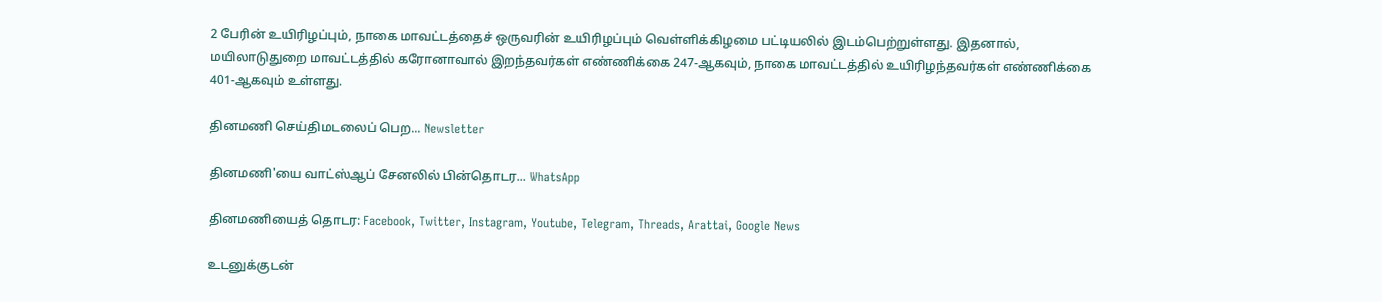2 பேரின் உயிரிழப்பும், நாகை மாவட்டத்தைச் ஒருவரின் உயிரிழப்பும் வெள்ளிக்கிழமை பட்டியலில் இடம்பெற்றுள்ளது. இதனால், மயிலாடுதுறை மாவட்டத்தில் கரோனாவால் இறந்தவர்கள் எண்ணிக்கை 247-ஆகவும், நாகை மாவட்டத்தில் உயிரிழந்தவர்கள் எண்ணிக்கை 401-ஆகவும் உள்ளது.

தினமணி செய்திமடலைப் பெற... Newsletter

தினமணி'யை வாட்ஸ்ஆப் சேனலில் பின்தொடர... WhatsApp

தினமணியைத் தொடர: Facebook, Twitter, Instagram, Youtube, Telegram, Threads, Arattai, Google News

உடனுக்குடன்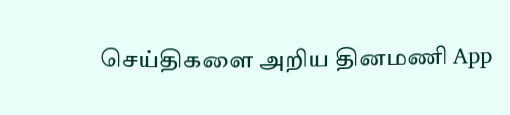செய்திகளை அறிய தினமணி App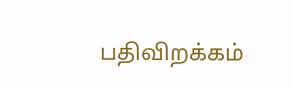பதிவிறக்கம்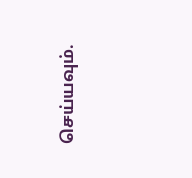செய்யவும்.